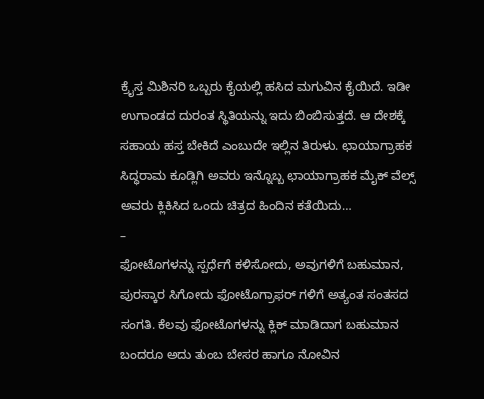ಕ್ರೈಸ್ತ ಮಿಶಿನರಿ ಒಬ್ಬರು ಕೈಯಲ್ಲಿ ಹಸಿದ ಮಗುವಿನ ಕೈಯಿದೆ. ಇಡೀ ಉಗಾಂಡದ ದುರಂತ ಸ್ಥಿತಿಯನ್ನು ಇದು ಬಿಂಬಿಸುತ್ತದೆ. ಆ ದೇಶಕ್ಕೆ ಸಹಾಯ ಹಸ್ತ ಬೇಕಿದೆ ಎಂಬುದೇ ಇಲ್ಲಿನ ತಿರುಳು. ಛಾಯಾಗ್ರಾಹಕ ಸಿದ್ಧರಾಮ ಕೂಡ್ಲಿಗಿ ಅವರು ಇನ್ನೊಬ್ಬ ಛಾಯಾಗ್ರಾಹಕ ಮೈಕ್ ವೆಲ್ಸ್ ಅವರು ಕ್ಲಿಕಿಸಿದ ಒಂದು ಚಿತ್ರದ ಹಿಂದಿನ ಕತೆಯಿದು…
–
ಫೋಟೊಗಳನ್ನು ಸ್ಪರ್ಧೆಗೆ ಕಳಿಸೋದು, ಅವುಗಳಿಗೆ ಬಹುಮಾನ, ಪುರಸ್ಕಾರ ಸಿಗೋದು ಫೋಟೊಗ್ರಾಫರ್ ಗಳಿಗೆ ಅತ್ಯಂತ ಸಂತಸದ ಸಂಗತಿ. ಕೆಲವು ಫೋಟೊಗಳನ್ನು ಕ್ಲಿಕ್ ಮಾಡಿದಾಗ ಬಹುಮಾನ ಬಂದರೂ ಅದು ತುಂಬ ಬೇಸರ ಹಾಗೂ ನೋವಿನ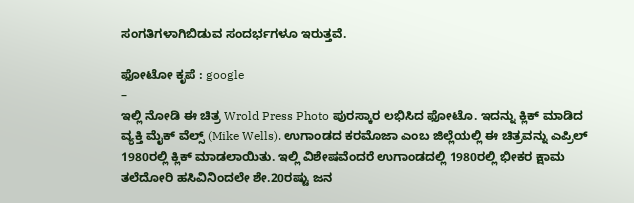ಸಂಗತಿಗಳಾಗಿಬಿಡುವ ಸಂದರ್ಭಗಳೂ ಇರುತ್ತವೆ.

ಫೋಟೋ ಕೃಪೆ : google
–
ಇಲ್ಲಿ ನೋಡಿ ಈ ಚಿತ್ರ Wrold Press Photo ಪುರಸ್ಕಾರ ಲಭಿಸಿದ ಫೋಟೊ. ಇದನ್ನು ಕ್ಲಿಕ್ ಮಾಡಿದ ವ್ಯಕ್ತಿ ಮೈಕ್ ವೆಲ್ಸ್ (Mike Wells). ಉಗಾಂಡದ ಕರಮೊಜಾ ಎಂಬ ಜಿಲ್ಲೆಯಲ್ಲಿ ಈ ಚಿತ್ರವನ್ನು ಎಪ್ರಿಲ್ 1980ರಲ್ಲಿ ಕ್ಲಿಕ್ ಮಾಡಲಾಯಿತು. ಇಲ್ಲಿ ವಿಶೇಷವೆಂದರೆ ಉಗಾಂಡದಲ್ಲಿ 1980ರಲ್ಲಿ ಭೀಕರ ಕ್ಷಾಮ ತಲೆದೋರಿ ಹಸಿವಿನಿಂದಲೇ ಶೇ.20ರಷ್ಟು ಜನ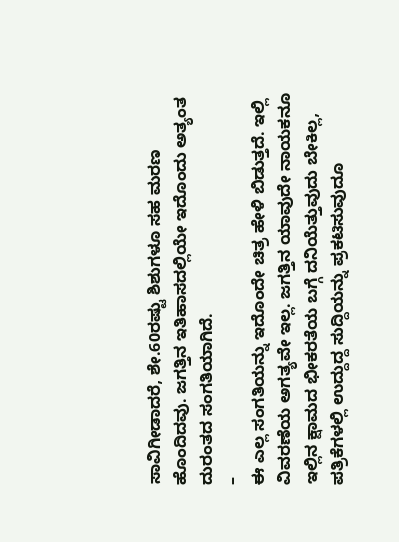ಸಾವಿಗೀಡಾದರೆ, ಶೇ.60ರಷ್ಟು ಶಿಶುಗಳೂ ಸಹ ಮರಣ ಹೊಂದಿದವು. ಜಗತ್ತಿನ ಇತಿಹಾಸದಲ್ಲಿಯೇ ಇದೊಂದು ಅತ್ಯಂತ ದುರಂತದ ಸಂಗತಿಯಾಗಿದೆ.
–
ಈ ಎಲ್ಲ ಸಂಗತಿಯನ್ನು ಇದೊಂದೇ ಚಿತ್ರ ಹೇಳಿ ಬಿಡುತ್ತದೆ. ಇಲ್ಲಿ ವಿವರಣೆಯ ಅಗತ್ಯವೇ ಇಲ್ಲ. ಜಗತ್ತಿನ ಯಾವುದೇ ನಾಯಕನೂ ಇಲ್ಲಿನ ಕ್ಷಾಮದ ಭೀಕರತೆಯ ಬಗ್ಗೆ ದನಿಯೆತ್ತುವುದು ಬೇಕಿಲ್ಲ, ಪತ್ರಿಕೆಗಳಲ್ಲಿ ಉದ್ದುದ್ದ ಸುದ್ದಿಯನ್ನು ಪ್ರಕಟಿಸುವುದೂ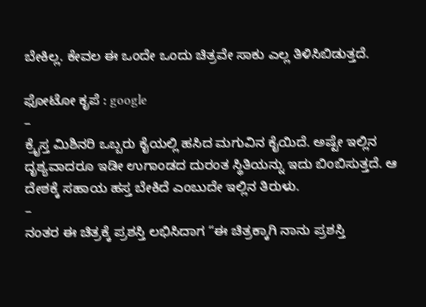ಬೇಕಿಲ್ಲ. ಕೇವಲ ಈ ಒಂದೇ ಒಂದು ಚಿತ್ರವೇ ಸಾಕು ಎಲ್ಲ ತಿಳಿಸಿಬಿಡುತ್ತದೆ.

ಫೋಟೋ ಕೃಪೆ : google
–
ಕ್ರೈಸ್ತ ಮಿಶಿನರಿ ಒಬ್ಬರು ಕೈಯಲ್ಲಿ ಹಸಿದ ಮಗುವಿನ ಕೈಯಿದೆ. ಅಷ್ಟೇ ಇಲ್ಲಿನ ದೃಶ್ಯವಾದರೂ ಇಡೀ ಉಗಾಂಡದ ದುರಂತ ಸ್ಥಿತಿಯನ್ನು ಇದು ಬಿಂಬಿಸುತ್ತದೆ. ಆ ದೇಶಕ್ಕೆ ಸಹಾಯ ಹಸ್ತ ಬೇಕಿದೆ ಎಂಬುದೇ ಇಲ್ಲಿನ ತಿರುಳು.
–
ನಂತರ ಈ ಚಿತ್ರಕ್ಕೆ ಪ್ರಶಸ್ತಿ ಲಭಿಸಿದಾಗ “ಈ ಚಿತ್ರಕ್ಕಾಗಿ ನಾನು ಪ್ರಶಸ್ತಿ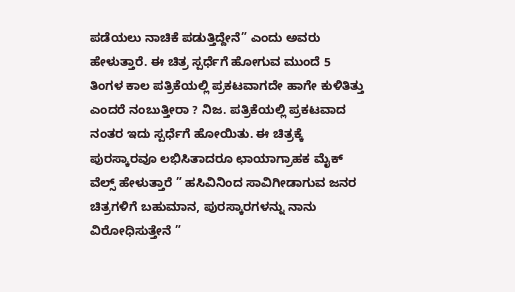ಪಡೆಯಲು ನಾಚಿಕೆ ಪಡುತ್ತಿದ್ದೇನೆ” ಎಂದು ಅವರು ಹೇಳುತ್ತಾರೆ. ಈ ಚಿತ್ರ ಸ್ಪರ್ಧೆಗೆ ಹೋಗುವ ಮುಂದೆ 5 ತಿಂಗಳ ಕಾಲ ಪತ್ರಿಕೆಯಲ್ಲಿ ಪ್ರಕಟವಾಗದೇ ಹಾಗೇ ಕುಳಿತಿತ್ತು ಎಂದರೆ ನಂಬುತ್ತೀರಾ ? ನಿಜ. ಪತ್ರಿಕೆಯಲ್ಲಿ ಪ್ರಕಟವಾದ ನಂತರ ಇದು ಸ್ಪರ್ಧೆಗೆ ಹೋಯಿತು. ಈ ಚಿತ್ರಕ್ಕೆ ಪುರಸ್ಕಾರವೂ ಲಭಿಸಿತಾದರೂ ಛಾಯಾಗ್ರಾಹಕ ಮೈಕ್ ವೆಲ್ಸ್ ಹೇಳುತ್ತಾರೆ ” ಹಸಿವಿನಿಂದ ಸಾವಿಗೀಡಾಗುವ ಜನರ ಚಿತ್ರಗಳಿಗೆ ಬಹುಮಾನ, ಪುರಸ್ಕಾರಗಳನ್ನು ನಾನು ವಿರೋಧಿಸುತ್ತೇನೆ ”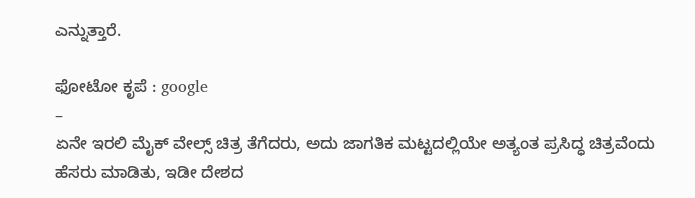ಎನ್ನುತ್ತಾರೆ.

ಫೋಟೋ ಕೃಪೆ : google
–
ಏನೇ ಇರಲಿ ಮೈಕ್ ವೇಲ್ಸ್ ಚಿತ್ರ ತೆಗೆದರು, ಅದು ಜಾಗತಿಕ ಮಟ್ಟದಲ್ಲಿಯೇ ಅತ್ಯಂತ ಪ್ರಸಿದ್ಧ ಚಿತ್ರವೆಂದು ಹೆಸರು ಮಾಡಿತು, ಇಡೀ ದೇಶದ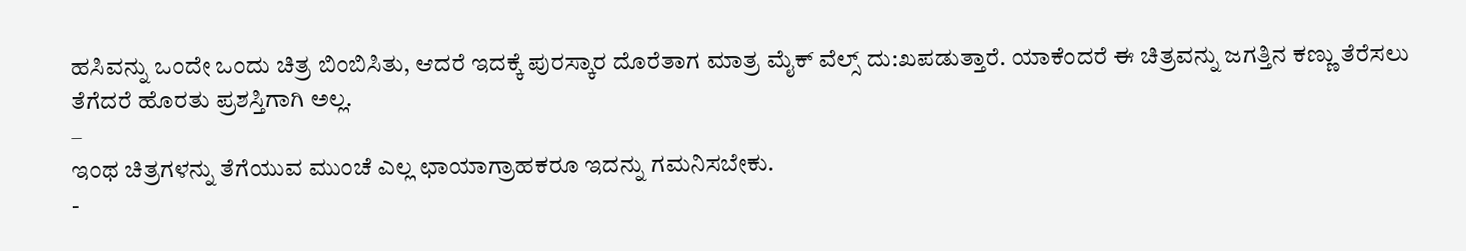ಹಸಿವನ್ನು ಒಂದೇ ಒಂದು ಚಿತ್ರ ಬಿಂಬಿಸಿತು, ಆದರೆ ಇದಕ್ಕೆ ಪುರಸ್ಕಾರ ದೊರೆತಾಗ ಮಾತ್ರ ಮೈಕ್ ವೆಲ್ಸ್ ದು:ಖಪಡುತ್ತಾರೆ. ಯಾಕೆಂದರೆ ಈ ಚಿತ್ರವನ್ನು ಜಗತ್ತಿನ ಕಣ್ಣು ತೆರೆಸಲು ತೆಗೆದರೆ ಹೊರತು ಪ್ರಶಸ್ತಿಗಾಗಿ ಅಲ್ಲ.
–
ಇಂಥ ಚಿತ್ರಗಳನ್ನು ತೆಗೆಯುವ ಮುಂಚೆ ಎಲ್ಲ ಛಾಯಾಗ್ರಾಹಕರೂ ಇದನ್ನು ಗಮನಿಸಬೇಕು.
-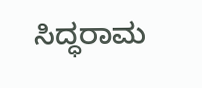ಸಿದ್ಧರಾಮ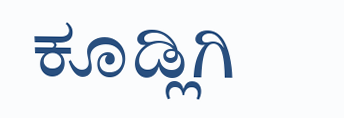ಕೂಡ್ಲಿಗಿ